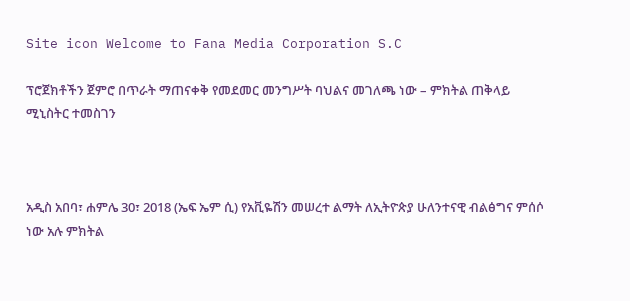Site icon Welcome to Fana Media Corporation S.C

ፕሮጀክቶችን ጀምሮ በጥራት ማጠናቀቅ የመደመር መንግሥት ባህልና መገለጫ ነው – ምክትል ጠቅላይ ሚኒስትር ተመስገን



አዲስ አበባ፣ ሐምሌ 30፣ 2018 (ኤፍ ኤም ሲ) የአቪዬሽን መሠረተ ልማት ለኢትዮጵያ ሁለንተናዊ ብልፅግና ምሰሶ ነው አሉ ምክትል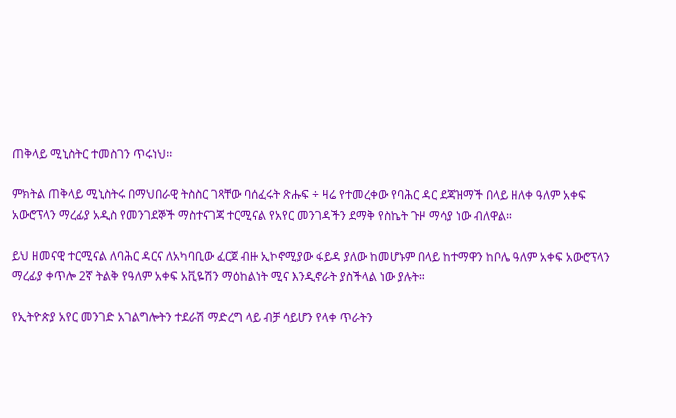ጠቅላይ ሚኒስትር ተመስገን ጥሩነህ፡፡

ምክትል ጠቅላይ ሚኒስትሩ በማህበራዊ ትስስር ገጻቸው ባሰፈሩት ጽሑፍ ÷ ዛሬ የተመረቀው የባሕር ዳር ደጃዝማች በላይ ዘለቀ ዓለም አቀፍ አውሮፕላን ማረፊያ አዲስ የመንገደኞች ማስተናገጃ ተርሚናል የአየር መንገዳችን ደማቅ የስኬት ጉዞ ማሳያ ነው ብለዋል።

ይህ ዘመናዊ ተርሚናል ለባሕር ዳርና ለአካባቢው ፈርጀ ብዙ ኢኮኖሚያው ፋይዳ ያለው ከመሆኑም በላይ ከተማዋን ከቦሌ ዓለም አቀፍ አውሮፕላን ማረፊያ ቀጥሎ 2ኛ ትልቅ የዓለም አቀፍ አቪዬሽን ማዕከልነት ሚና እንዲኖራት ያስችላል ነው ያሉት።

የኢትዮጵያ አየር መንገድ አገልግሎትን ተደራሽ ማድረግ ላይ ብቻ ሳይሆን የላቀ ጥራትን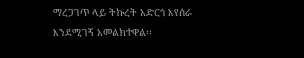ማረጋገጥ ላይ ትኩረት አድርጎ እየሰራ እንደሚገኝ አመልክተዋል፡፡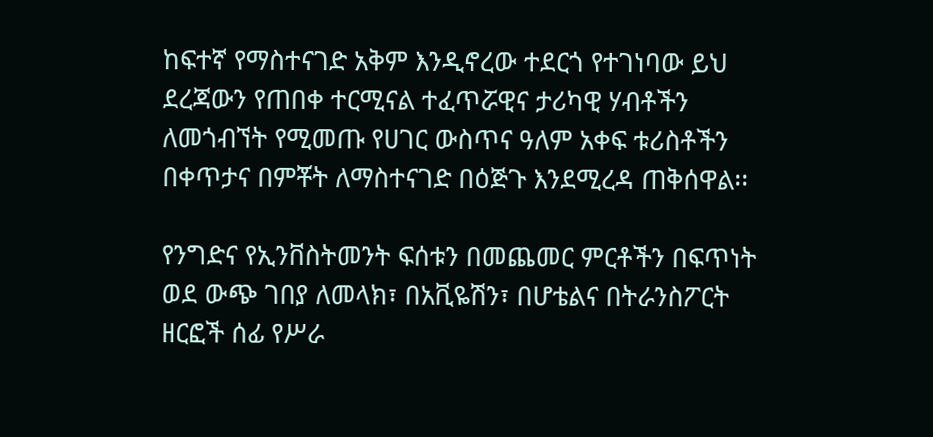ከፍተኛ የማስተናገድ አቅም እንዲኖረው ተደርጎ የተገነባው ይህ ደረጃውን የጠበቀ ተርሚናል ተፈጥሯዊና ታሪካዊ ሃብቶችን ለመጎብኘት የሚመጡ የሀገር ውስጥና ዓለም አቀፍ ቱሪስቶችን በቀጥታና በምቾት ለማስተናገድ በዕጅጉ እንደሚረዳ ጠቅሰዋል፡፡

የንግድና የኢንቨስትመንት ፍሰቱን በመጨመር ምርቶችን በፍጥነት ወደ ውጭ ገበያ ለመላክ፣ በአቪዬሽን፣ በሆቴልና በትራንስፖርት ዘርፎች ሰፊ የሥራ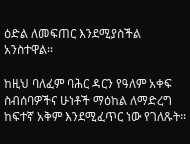ዕድል ለመፍጠር እንደሚያስችል አንስተዋል፡፡

ከዚህ ባለፈም ባሕር ዳርን የዓለም አቀፍ ስብሰባዎችና ሁነቶች ማዕከል ለማድረግ ከፍተኛ አቅም እንደሚፈጥር ነው የገለጹት፡፡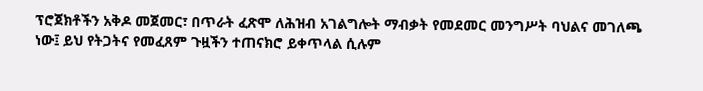ፕሮጀክቶችን አቅዶ መጀመር፣ በጥራት ፈጽሞ ለሕዝብ አገልግሎት ማብቃት የመደመር መንግሥት ባህልና መገለጫ ነው፤ ይህ የትጋትና የመፈጸም ጉዟችን ተጠናክሮ ይቀጥላል ሲሉም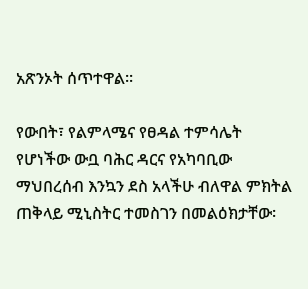አጽንኦት ሰጥተዋል፡፡

የውበት፣ የልምላሜና የፀዳል ተምሳሌት የሆነችው ውቧ ባሕር ዳርና የአካባቢው ማህበረሰብ እንኳን ደስ አላችሁ ብለዋል ምክትል ጠቅላይ ሚኒስትር ተመስገን በመልዕክታቸው፡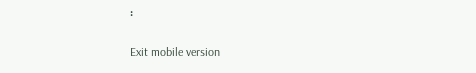፡

Exit mobile version